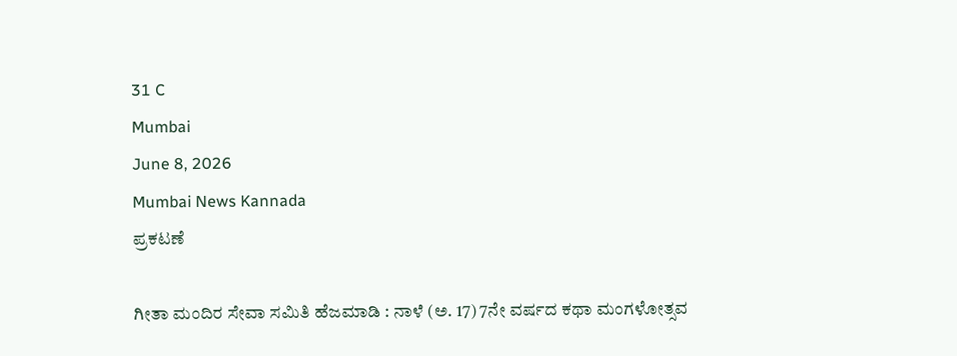31 C
Mumbai
June 8, 2026
Mumbai News Kannada
ಪ್ರಕಟಣೆ

ಗೀತಾ ಮಂದಿರ ಸೇವಾ ಸಮಿತಿ ಹೆಜಮಾಡಿ : ನಾಳೆ (ಅ. 17) 7ನೇ ವರ್ಷದ ಕಥಾ ಮಂಗಳೋತ್ಸವ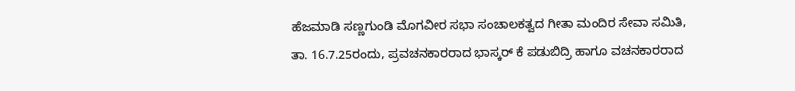ಹೆಜಮಾಡಿ ಸಣ್ಣಗುಂಡಿ ಮೊಗವೀರ ಸಭಾ ಸಂಚಾಲಕತ್ವದ ಗೀತಾ ಮಂದಿರ ಸೇವಾ ಸಮಿತಿ, ತಾ. 16.7.25ರಂದು, ಪ್ರವಚನಕಾರರಾದ ಭಾಸ್ಕರ್ ಕೆ ಪಡುಬಿದ್ರಿ ಹಾಗೂ ವಚನಕಾರರಾದ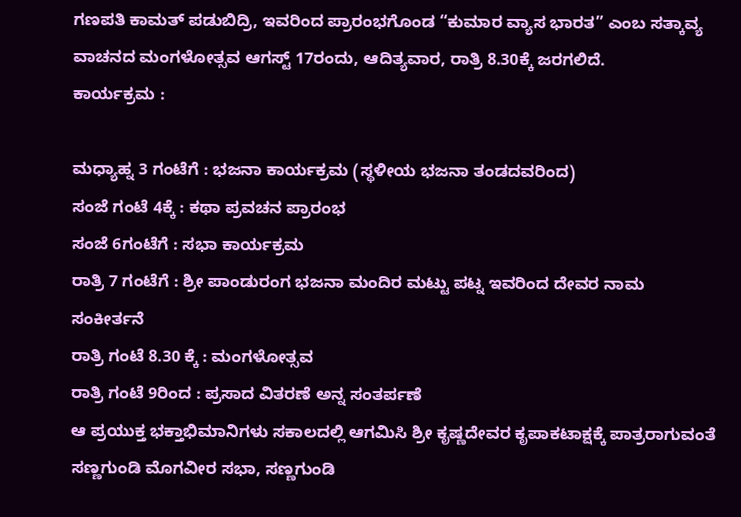ಗಣಪತಿ ಕಾಮತ್ ಪಡುಬಿದ್ರಿ, ಇವರಿಂದ ಪ್ರಾರಂಭಗೊಂಡ “ಕುಮಾರ ವ್ಯಾಸ ಭಾರತ” ಎಂಬ ಸತ್ಕಾವ್ಯ ವಾಚನದ ಮಂಗಳೋತ್ಸವ ಆಗಸ್ಟ್ 17ರಂದು, ಆದಿತ್ಯವಾರ, ರಾತ್ರಿ 8.30ಕ್ಕೆ ಜರಗಲಿದೆ.
ಕಾರ್ಯಕ್ರಮ :

ಮಧ್ಯಾಹ್ನ 3 ಗಂಟೆಗೆ : ಭಜನಾ ಕಾರ್ಯಕ್ರಮ (ಸ್ಥಳೀಯ ಭಜನಾ ತಂಡದವರಿಂದ)
ಸಂಜೆ ಗಂಟೆ 4ಕ್ಕೆ : ಕಥಾ ಪ್ರವಚನ ಪ್ರಾರಂಭ
ಸಂಜೆ 6ಗಂಟೆಗೆ : ಸಭಾ ಕಾರ್ಯಕ್ರಮ
ರಾತ್ರಿ 7 ಗಂಟೆಗೆ : ಶ್ರೀ ಪಾಂಡುರಂಗ ಭಜನಾ ಮಂದಿರ ಮಟ್ಟು ಪಟ್ನ ಇವರಿಂದ ದೇವರ ನಾಮ ಸಂಕೀರ್ತನೆ
ರಾತ್ರಿ ಗಂಟೆ 8.30 ಕ್ಕೆ : ಮಂಗಳೋತ್ಸವ
ರಾತ್ರಿ ಗಂಟೆ 9ರಿಂದ : ಪ್ರಸಾದ ವಿತರಣೆ ಅನ್ನ ಸಂತರ್ಪಣೆ
ಆ ಪ್ರಯುಕ್ತ ಭಕ್ತಾಭಿಮಾನಿಗಳು ಸಕಾಲದಲ್ಲಿ ಆಗಮಿಸಿ ಶ್ರೀ ಕೃಷ್ಣದೇವರ ಕೃಪಾಕಟಾಕ್ಷಕ್ಕೆ ಪಾತ್ರರಾಗುವಂತೆ
ಸಣ್ಣಗುಂಡಿ ಮೊಗವೀರ ಸಭಾ, ಸಣ್ಣಗುಂಡಿ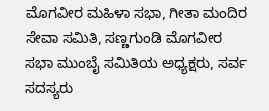ಮೊಗವೀರ ಮಹಿಳಾ ಸಭಾ, ಗೀತಾ ಮಂದಿರ ಸೇವಾ ಸಮಿತಿ, ಸಣ್ಣಗುಂಡಿ ಮೊಗವೀರ ಸಭಾ ಮುಂಬೈ ಸಮಿತಿಯ ಅಧ್ಯಕ್ಷರು, ಸರ್ವ ಸದಸ್ಯರು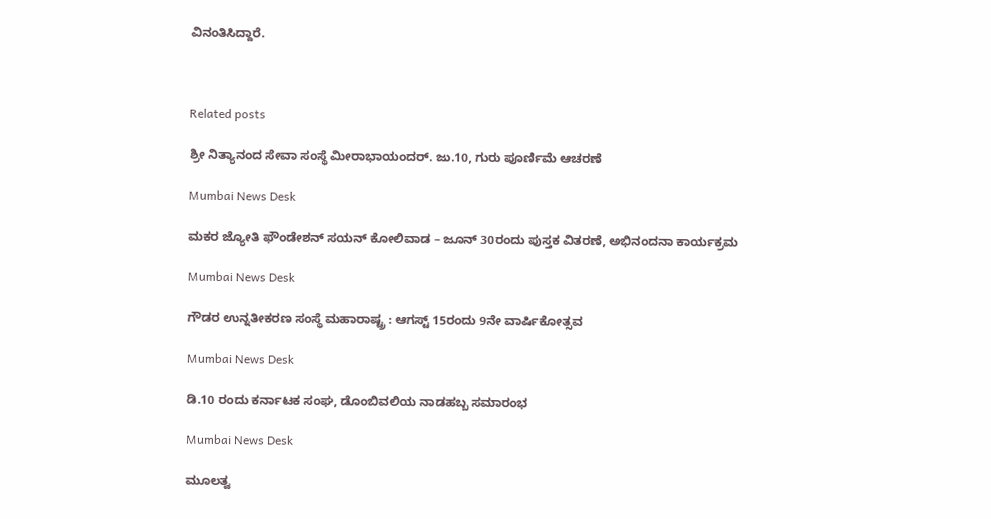ವಿನಂತಿಸಿದ್ದಾರೆ.



Related posts

ಶ್ರೀ ನಿತ್ಯಾನಂದ ಸೇವಾ ಸಂಸ್ಥೆ ಮೀರಾಭಾಯಂದರ್. ಜು.10, ಗುರು ಪೂರ್ಣಿಮೆ ಆಚರಣೆ

Mumbai News Desk

ಮಕರ ಜ್ಯೋತಿ ಫೌಂಡೇಶನ್ ಸಯನ್ ಕೋಲಿವಾಡ – ಜೂನ್ 30ರಂದು ಪುಸ್ತಕ ವಿತರಣೆ, ಅಭಿನಂದನಾ ಕಾರ್ಯಕ್ರಮ

Mumbai News Desk

ಗೌಡರ ಉನ್ನತೀಕರಣ ಸಂಸ್ಥೆ ಮಹಾರಾಷ್ಟ್ರ : ಆಗಸ್ಟ್ 15ರಂದು 9ನೇ ವಾರ್ಷಿಕೋತ್ಸವ

Mumbai News Desk

ಡಿ.10 ರಂದು ಕರ್ನಾಟಕ ಸಂಘ, ಡೊಂಬಿವಲಿಯ ನಾಡಹಬ್ಬ ಸಮಾರಂಭ

Mumbai News Desk

ಮೂಲತ್ವ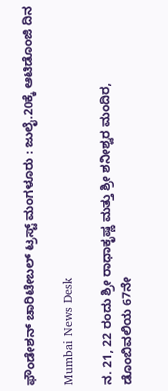ಫೌಂಡೇಶನ್ ಚಾರಿಟೇಬಲ್ ಟ್ರಸ್ಟ್ ಮಂಗಳೂರು : ಜುಲೈ.20ಕ್ಕೆ ಆಟಿಡೊಂಜಿ ದಿನ

Mumbai News Desk

ನ. 21, 22 ರಂದು ಶ್ರೀ ರಾಧಾಕೃಷ್ಣ ಮತ್ತು ಶ್ರೀ ಶನೀಶ್ವರ ಮಂದಿರ, ಡೊಂಬಿವಲಿಯ 67ನೇ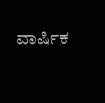ವಾರ್ಷಿಕ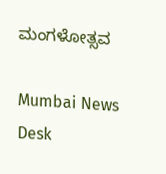ಮಂಗಳೋತ್ಸವ

Mumbai News Desk